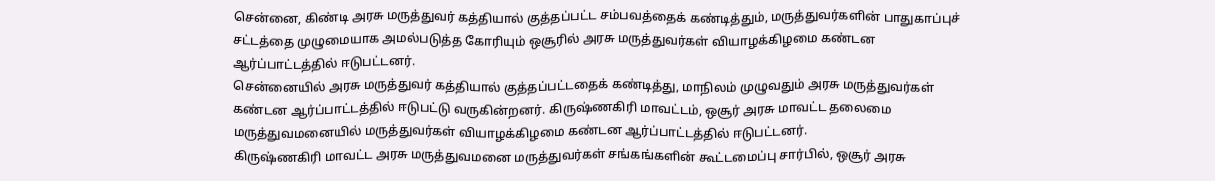சென்னை, கிண்டி அரசு மருத்துவர் கத்தியால் குத்தப்பட்ட சம்பவத்தைக் கண்டித்தும், மருத்துவர்களின் பாதுகாப்புச் சட்டத்தை முழுமையாக அமல்படுத்த கோரியும் ஒசூரில் அரசு மருத்துவர்கள் வியாழக்கிழமை கண்டன ஆர்ப்பாட்டத்தில் ஈடுபட்டனர்.
சென்னையில் அரசு மருத்துவர் கத்தியால் குத்தப்பட்டதைக் கண்டித்து, மாநிலம் முழுவதும் அரசு மருத்துவர்கள் கண்டன ஆர்ப்பாட்டத்தில் ஈடுபட்டு வருகின்றனர். கிருஷ்ணகிரி மாவட்டம், ஒசூர் அரசு மாவட்ட தலைமை மருத்துவமனையில் மருத்துவர்கள் வியாழக்கிழமை கண்டன ஆர்ப்பாட்டத்தில் ஈடுபட்டனர்.
கிருஷ்ணகிரி மாவட்ட அரசு மருத்துவமனை மருத்துவர்கள் சங்கங்களின் கூட்டமைப்பு சார்பில், ஒசூர் அரசு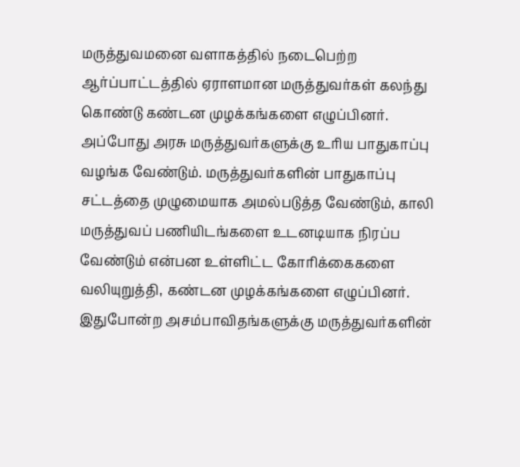மருத்துவமனை வளாகத்தில் நடைபெற்ற ஆர்ப்பாட்டத்தில் ஏராளமான மருத்துவர்கள் கலந்து கொண்டு கண்டன முழக்கங்களை எழுப்பினர்.
அப்போது அரசு மருத்துவர்களுக்கு உரிய பாதுகாப்பு வழங்க வேண்டும். மருத்துவர்களின் பாதுகாப்பு சட்டத்தை முழுமையாக அமல்படுத்த வேண்டும், காலி மருத்துவப் பணியிடங்களை உடனடியாக நிரப்ப வேண்டும் என்பன உள்ளிட்ட கோரிக்கைகளை வலியுறுத்தி, கண்டன முழக்கங்களை எழுப்பினர்.
இதுபோன்ற அசம்பாவிதங்களுக்கு மருத்துவர்களின்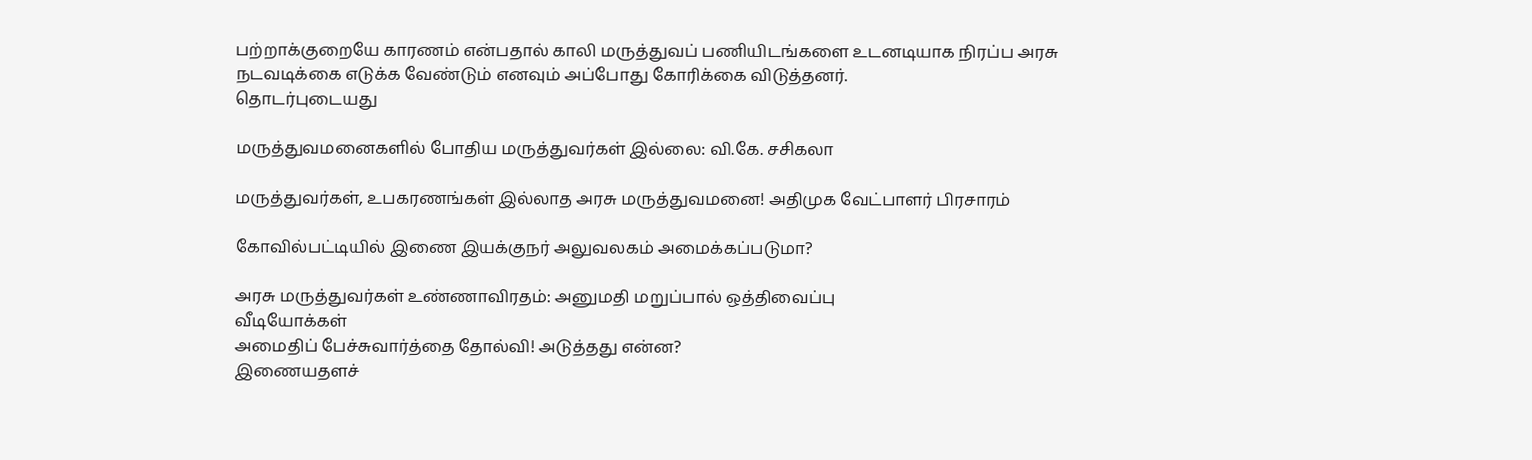பற்றாக்குறையே காரணம் என்பதால் காலி மருத்துவப் பணியிடங்களை உடனடியாக நிரப்ப அரசு நடவடிக்கை எடுக்க வேண்டும் எனவும் அப்போது கோரிக்கை விடுத்தனர்.
தொடர்புடையது

மருத்துவமனைகளில் போதிய மருத்துவர்கள் இல்லை: வி.கே. சசிகலா

மருத்துவர்கள், உபகரணங்கள் இல்லாத அரசு மருத்துவமனை! அதிமுக வேட்பாளர் பிரசாரம்

கோவில்பட்டியில் இணை இயக்குநர் அலுவலகம் அமைக்கப்படுமா?

அரசு மருத்துவர்கள் உண்ணாவிரதம்: அனுமதி மறுப்பால் ஒத்திவைப்பு
வீடியோக்கள்
அமைதிப் பேச்சுவார்த்தை தோல்வி! அடுத்தது என்ன?
இணையதளச்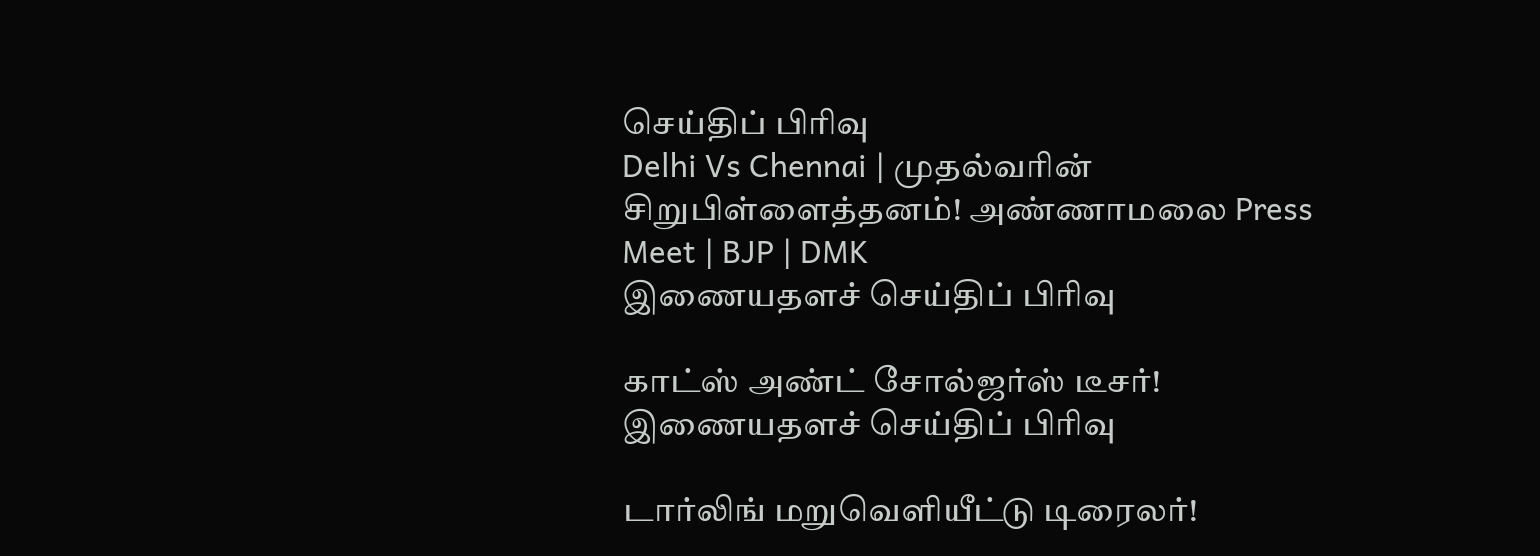செய்திப் பிரிவு
Delhi Vs Chennai | முதல்வரின் சிறுபிள்ளைத்தனம்! அண்ணாமலை Press Meet | BJP | DMK
இணையதளச் செய்திப் பிரிவு

காட்ஸ் அண்ட் சோல்ஜர்ஸ் டீசர்!
இணையதளச் செய்திப் பிரிவு

டார்லிங் மறுவெளியீட்டு டிரைலர்!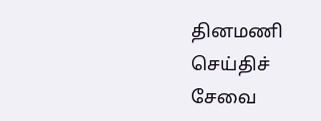தினமணி செய்திச் சேவை